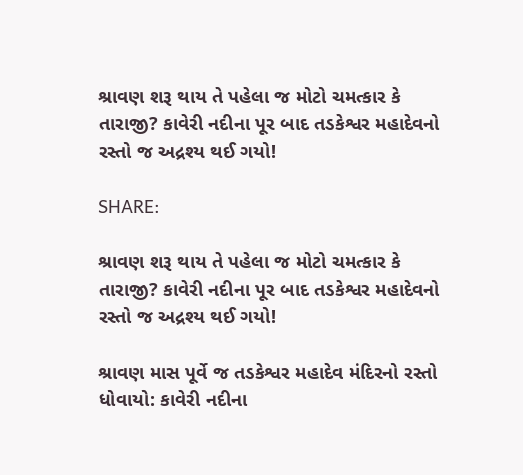શ્રાવણ શરૂ થાય તે પહેલા જ મોટો ચમત્કાર કે તારાજી? કાવેરી નદીના પૂર બાદ તડકેશ્વર મહાદેવનો રસ્તો જ અદ્રશ્ય થઈ ગયો!

SHARE:

શ્રાવણ શરૂ થાય તે પહેલા જ મોટો ચમત્કાર કે તારાજી? કાવેરી નદીના પૂર બાદ તડકેશ્વર મહાદેવનો રસ્તો જ અદ્રશ્ય થઈ ગયો!

શ્રાવણ માસ પૂર્વે જ તડકેશ્વર મહાદેવ મંદિરનો રસ્તો ધોવાયો: કાવેરી નદીના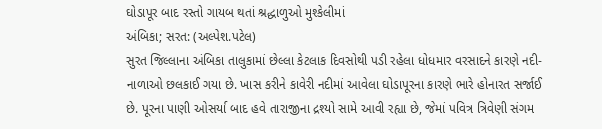ઘોડાપૂર બાદ રસ્તો ગાયબ થતાં શ્રદ્ધાળુઓ મુશ્કેલીમાં
અંબિકા; સરત: (અલ્પેશ.પટેલ)
સુરત જિલ્લાના અંબિકા તાલુકામાં છેલ્લા કેટલાક દિવસોથી પડી રહેલા ધોધમાર વરસાદને કારણે નદી-નાળાઓ છલકાઈ ગયા છે. ખાસ કરીને કાવેરી નદીમાં આવેલા ઘોડાપૂરના કારણે ભારે હોનારત સર્જાઈ છે. પૂરના પાણી ઓસર્યા બાદ હવે તારાજીના દ્રશ્યો સામે આવી રહ્યા છે, જેમાં પવિત્ર ત્રિવેણી સંગમ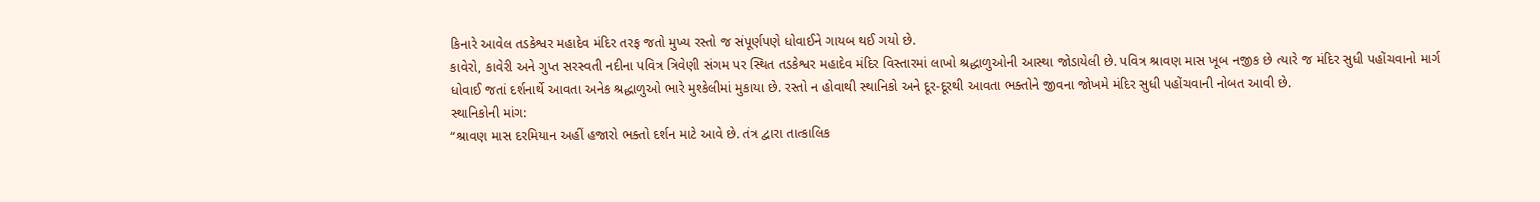કિનારે આવેલ તડકેશ્વર મહાદેવ મંદિર તરફ જતો મુખ્ય રસ્તો જ સંપૂર્ણપણે ધોવાઈને ગાયબ થઈ ગયો છે.
કાવેરો, કાવેરી અને ગુપ્ત સરસ્વતી નદીના પવિત્ર ત્રિવેણી સંગમ પર સ્થિત તડકેશ્વર મહાદેવ મંદિર વિસ્તારમાં લાખો શ્રદ્ધાળુઓની આસ્થા જોડાયેલી છે. પવિત્ર શ્રાવણ માસ ખૂબ નજીક છે ત્યારે જ મંદિર સુધી પહોંચવાનો માર્ગ ધોવાઈ જતાં દર્શનાર્થે આવતા અનેક શ્રદ્ધાળુઓ ભારે મુશ્કેલીમાં મુકાયા છે. રસ્તો ન હોવાથી સ્થાનિકો અને દૂર-દૂરથી આવતા ભક્તોને જીવના જોખમે મંદિર સુધી પહોંચવાની નોબત આવી છે.
સ્થાનિકોની માંગ:
“શ્રાવણ માસ દરમિયાન અહીં હજારો ભક્તો દર્શન માટે આવે છે. તંત્ર દ્વારા તાત્કાલિક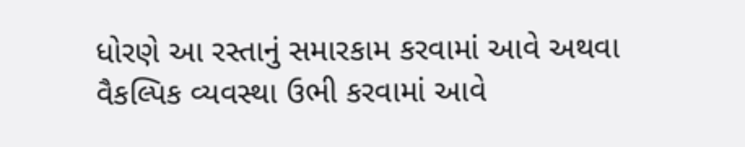ધોરણે આ રસ્તાનું સમારકામ કરવામાં આવે અથવા વૈકલ્પિક વ્યવસ્થા ઉભી કરવામાં આવે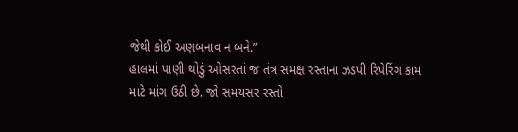જેથી કોઈ અણબનાવ ન બને.”
હાલમાં પાણી થોડું ઓસરતાં જ તંત્ર સમક્ષ રસ્તાના ઝડપી રિપેરિંગ કામ માટે માંગ ઉઠી છે. જો સમયસર રસ્તો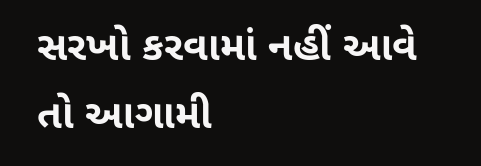સરખો કરવામાં નહીં આવે તો આગામી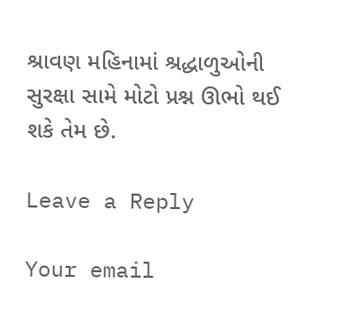શ્રાવણ મહિનામાં શ્રદ્ધાળુઓની સુરક્ષા સામે મોટો પ્રશ્ન ઊભો થઈ શકે તેમ છે.

Leave a Reply

Your email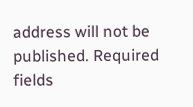address will not be published. Required fields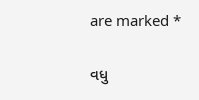are marked *

વધુ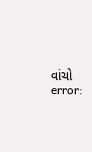વાંચો
error: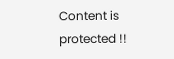Content is protected !!